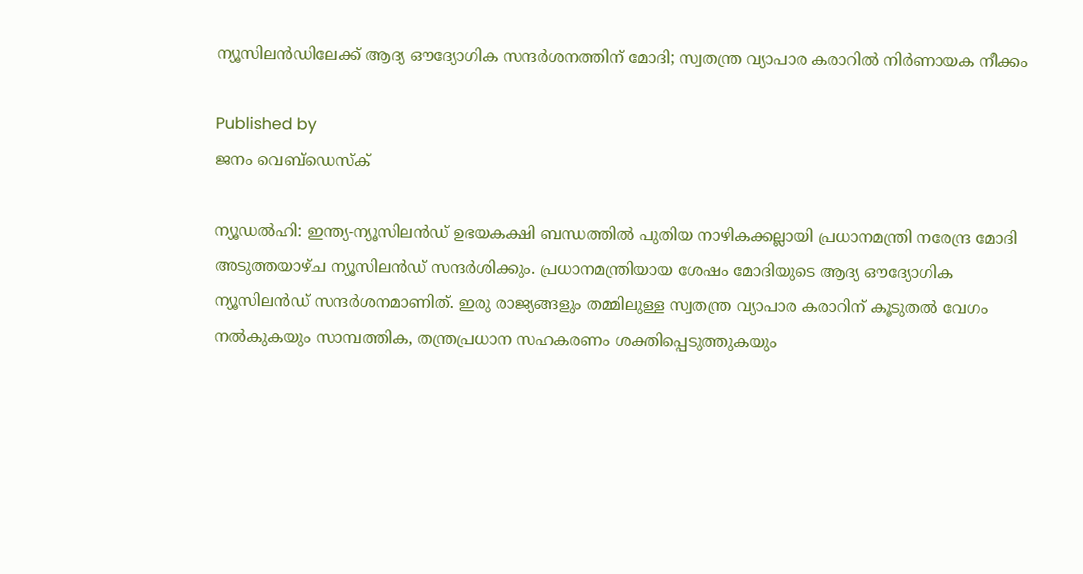ന്യൂസിലന്‍ഡിലേക്ക് ആദ്യ ഔദ്യോഗിക സന്ദര്‍ശനത്തിന് മോദി; സ്വതന്ത്ര വ്യാപാര കരാറില്‍ നിര്‍ണായക നീക്കം

Published by
ജനം വെബ്‌ഡെസ്ക്

ന്യൂഡല്‍ഹി: ഇന്ത്യ-ന്യൂസിലന്‍ഡ് ഉഭയകക്ഷി ബന്ധത്തില്‍ പുതിയ നാഴികക്കല്ലായി പ്രധാനമന്ത്രി നരേന്ദ്ര മോദി അടുത്തയാഴ്ച ന്യൂസിലന്‍ഡ് സന്ദര്‍ശിക്കും. പ്രധാനമന്ത്രിയായ ശേഷം മോദിയുടെ ആദ്യ ഔദ്യോഗിക ന്യൂസിലന്‍ഡ് സന്ദര്‍ശനമാണിത്. ഇരു രാജ്യങ്ങളും തമ്മിലുള്ള സ്വതന്ത്ര വ്യാപാര കരാറിന് കൂടുതല്‍ വേഗം നല്‍കുകയും സാമ്പത്തിക, തന്ത്രപ്രധാന സഹകരണം ശക്തിപ്പെടുത്തുകയും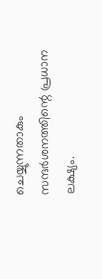ചെയ്യുന്നതാകും സന്ദര്‍ശനത്തിന്റെ പ്രധാന ലക്ഷ്യം.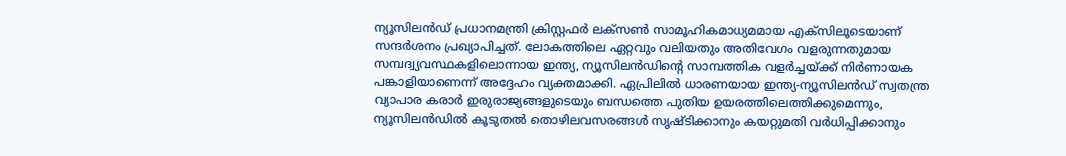ന്യൂസിലന്‍ഡ് പ്രധാനമന്ത്രി ക്രിസ്റ്റഫര്‍ ലക്‌സണ്‍ സാമൂഹികമാധ്യമമായ എക്സിലൂടെയാണ് സന്ദര്‍ശനം പ്രഖ്യാപിച്ചത്. ലോകത്തിലെ ഏറ്റവും വലിയതും അതിവേഗം വളരുന്നതുമായ സമ്പദ്വ്യവസ്ഥകളിലൊന്നായ ഇന്ത്യ, ന്യൂസിലന്‍ഡിന്റെ സാമ്പത്തിക വളര്‍ച്ചയ്‌ക്ക് നിര്‍ണായക പങ്കാളിയാണെന്ന് അദ്ദേഹം വ്യക്തമാക്കി. ഏപ്രിലില്‍ ധാരണയായ ഇന്ത്യ-ന്യൂസിലന്‍ഡ് സ്വതന്ത്ര വ്യാപാര കരാര്‍ ഇരുരാജ്യങ്ങളുടെയും ബന്ധത്തെ പുതിയ ഉയരത്തിലെത്തിക്കുമെന്നും, ന്യൂസിലന്‍ഡില്‍ കൂടുതല്‍ തൊഴിലവസരങ്ങള്‍ സൃഷ്ടിക്കാനും കയറ്റുമതി വര്‍ധിപ്പിക്കാനും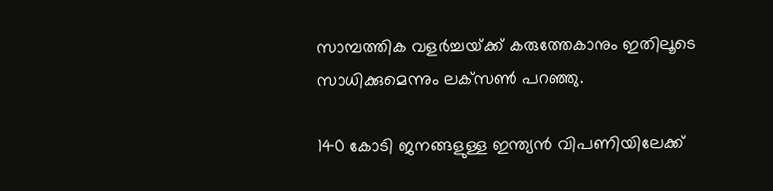സാമ്പത്തിക വളര്‍ച്ചയ്‌ക്ക് കരുത്തേകാനും ഇതിലൂടെ സാധിക്കുമെന്നും ലക്‌സണ്‍ പറഞ്ഞു.

140 കോടി ജനങ്ങളുള്ള ഇന്ത്യന്‍ വിപണിയിലേക്ക്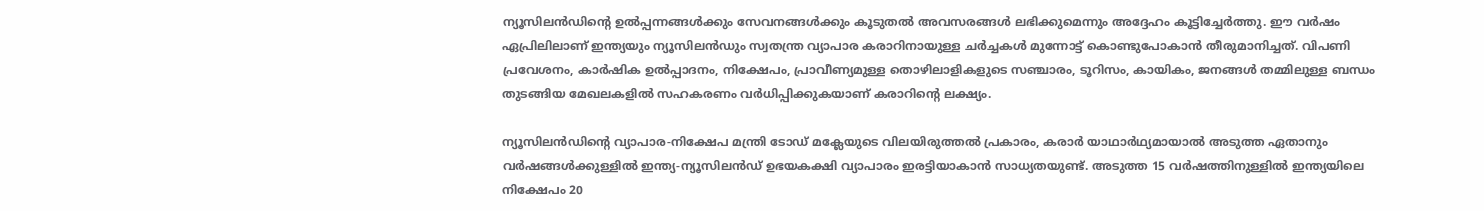ന്യൂസിലന്‍ഡിന്റെ ഉല്‍പ്പന്നങ്ങള്‍ക്കും സേവനങ്ങള്‍ക്കും കൂടുതല്‍ അവസരങ്ങള്‍ ലഭിക്കുമെന്നും അദ്ദേഹം കൂട്ടിച്ചേര്‍ത്തു. ഈ വര്‍ഷം ഏപ്രിലിലാണ് ഇന്ത്യയും ന്യൂസിലന്‍ഡും സ്വതന്ത്ര വ്യാപാര കരാറിനായുള്ള ചര്‍ച്ചകള്‍ മുന്നോട്ട് കൊണ്ടുപോകാന്‍ തീരുമാനിച്ചത്. വിപണി പ്രവേശനം, കാര്‍ഷിക ഉല്‍പ്പാദനം, നിക്ഷേപം, പ്രാവീണ്യമുള്ള തൊഴിലാളികളുടെ സഞ്ചാരം, ടൂറിസം, കായികം, ജനങ്ങള്‍ തമ്മിലുള്ള ബന്ധം തുടങ്ങിയ മേഖലകളില്‍ സഹകരണം വര്‍ധിപ്പിക്കുകയാണ് കരാറിന്റെ ലക്ഷ്യം.

ന്യൂസിലന്‍ഡിന്റെ വ്യാപാര-നിക്ഷേപ മന്ത്രി ടോഡ് മക്ലേയുടെ വിലയിരുത്തല്‍ പ്രകാരം, കരാര്‍ യാഥാര്‍ഥ്യമായാല്‍ അടുത്ത ഏതാനും വര്‍ഷങ്ങള്‍ക്കുള്ളില്‍ ഇന്ത്യ-ന്യൂസിലന്‍ഡ് ഉഭയകക്ഷി വ്യാപാരം ഇരട്ടിയാകാന്‍ സാധ്യതയുണ്ട്. അടുത്ത 15 വര്‍ഷത്തിനുള്ളില്‍ ഇന്ത്യയിലെ നിക്ഷേപം 20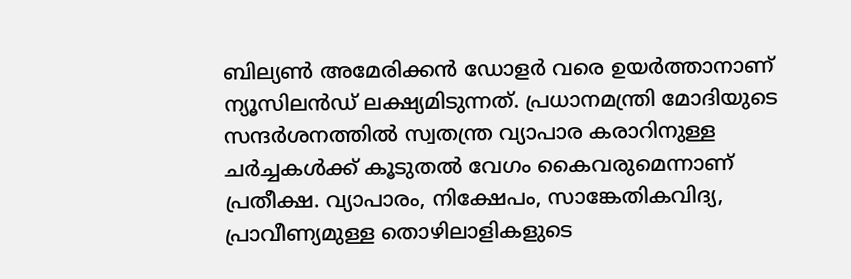ബില്യണ്‍ അമേരിക്കന്‍ ഡോളര്‍ വരെ ഉയര്‍ത്താനാണ് ന്യൂസിലന്‍ഡ് ലക്ഷ്യമിടുന്നത്. പ്രധാനമന്ത്രി മോദിയുടെ സന്ദര്‍ശനത്തില്‍ സ്വതന്ത്ര വ്യാപാര കരാറിനുള്ള ചര്‍ച്ചകള്‍ക്ക് കൂടുതല്‍ വേഗം കൈവരുമെന്നാണ് പ്രതീക്ഷ. വ്യാപാരം, നിക്ഷേപം, സാങ്കേതികവിദ്യ, പ്രാവീണ്യമുള്ള തൊഴിലാളികളുടെ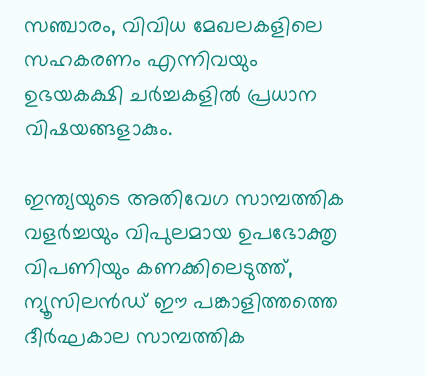സഞ്ചാരം, വിവിധ മേഖലകളിലെ സഹകരണം എന്നിവയും ഉഭയകക്ഷി ചര്‍ച്ചകളില്‍ പ്രധാന വിഷയങ്ങളാകും.

ഇന്ത്യയുടെ അതിവേഗ സാമ്പത്തിക വളര്‍ച്ചയും വിപുലമായ ഉപഭോക്തൃ വിപണിയും കണക്കിലെടുത്ത്, ന്യൂസിലന്‍ഡ് ഈ പങ്കാളിത്തത്തെ ദീര്‍ഘകാല സാമ്പത്തിക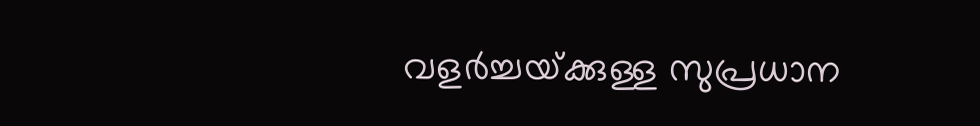വളര്‍ച്ചയ്‌ക്കുള്ള സുപ്രധാന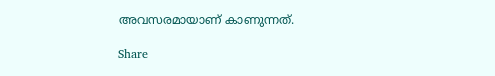അവസരമായാണ് കാണുന്നത്.

Share